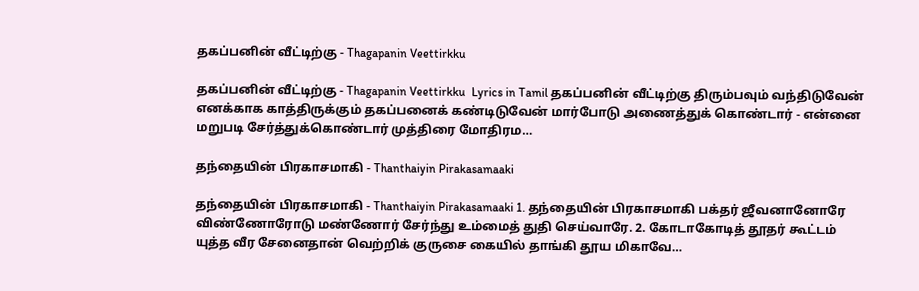தகப்பனின் வீட்டிற்கு - Thagapanin Veettirkku

தகப்பனின் வீட்டிற்கு - Thagapanin Veettirkku  Lyrics in Tamil தகப்பனின் வீட்டிற்கு திரும்பவும் வந்திடுவேன் எனக்காக காத்திருக்கும் தகப்பனைக் கண்டிடுவேன் மார்போடு அணைத்துக் கொண்டார் - என்னை மறுபடி சேர்த்துக்கொண்டார் முத்திரை மோதிரம…

தந்தையின் பிரகாசமாகி - Thanthaiyin Pirakasamaaki

தந்தையின் பிரகாசமாகி - Thanthaiyin Pirakasamaaki 1. தந்தையின் பிரகாசமாகி பக்தர் ஜீவனானோரே விண்ணோரோடு மண்ணோர் சேர்ந்து உம்மைத் துதி செய்வாரே. 2. கோடாகோடித் தூதர் கூட்டம் யுத்த வீர சேனைதான் வெற்றிக் குருசை கையில் தாங்கி தூய மிகாவே…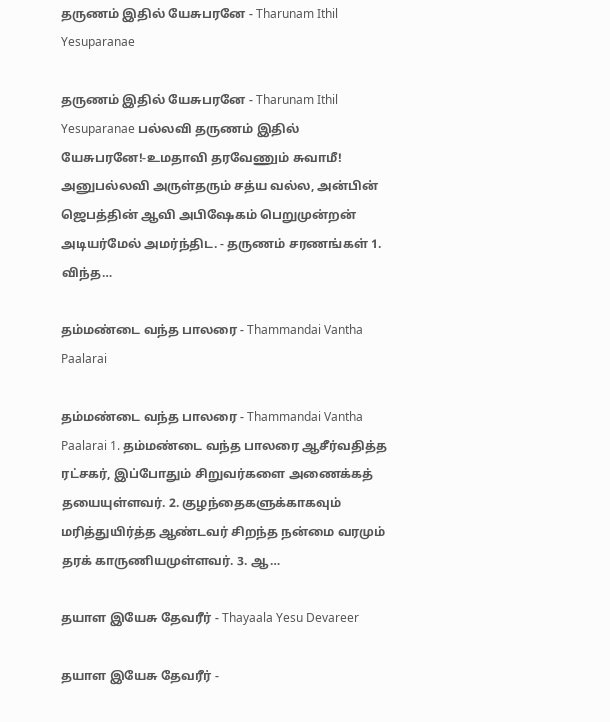தருணம் இதில் யேசுபரனே - Tharunam Ithil Yesuparanae

தருணம் இதில் யேசுபரனே - Tharunam Ithil Yesuparanae பல்லவி தருணம் இதில் யேசுபரனே!-உமதாவி தரவேணும் சுவாமீ! அனுபல்லவி அருள்தரும் சத்ய வல்ல, அன்பின் ஜெபத்தின் ஆவி அபிஷேகம் பெறுமுன்றன் அடியர்மேல் அமர்ந்திட. - தருணம் சரணங்கள் 1. விந்த…

தம்மண்டை வந்த பாலரை - Thammandai Vantha Paalarai

தம்மண்டை வந்த பாலரை - Thammandai Vantha Paalarai 1. தம்மண்டை வந்த பாலரை ஆசீர்வதித்த ரட்சகர், இப்போதும் சிறுவர்களை அணைக்கத் தயையுள்ளவர். 2. குழந்தைகளுக்காகவும் மரித்துயிர்த்த ஆண்டவர் சிறந்த நன்மை வரமும் தரக் காருணியமுள்ளவர். 3. ஆ…

தயாள இயேசு தேவரீர் - Thayaala Yesu Devareer

தயாள இயேசு தேவரீர் -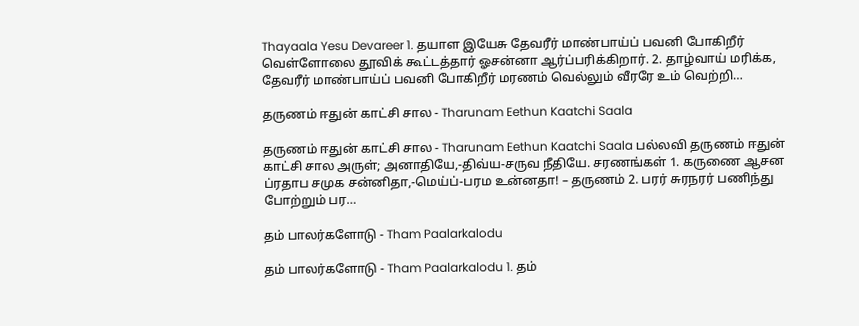Thayaala Yesu Devareer 1. தயாள இயேசு தேவரீர் மாண்பாய்ப் பவனி போகிறீர் வெள்ளோலை தூவிக் கூட்டத்தார் ஓசன்னா ஆர்ப்பரிக்கிறார். 2. தாழ்வாய் மரிக்க, தேவரீர் மாண்பாய்ப் பவனி போகிறீர் மரணம் வெல்லும் வீரரே உம் வெற்றி…

தருணம் ஈதுன் காட்சி சால - Tharunam Eethun Kaatchi Saala

தருணம் ஈதுன் காட்சி சால - Tharunam Eethun Kaatchi Saala பல்லவி தருணம் ஈதுன் காட்சி சால அருள்; அனாதியே,-திவ்ய-சருவ நீதியே. சரணங்கள் 1. கருணை ஆசன ப்ரதாப சமுக சன்னிதா,-மெய்ப்-பரம உன்னதா! – தருணம் 2. பரர் சுரநரர் பணிந்து போற்றும் பர…

தம் பாலர்களோடு - Tham Paalarkalodu

தம் பாலர்களோடு - Tham Paalarkalodu 1. தம்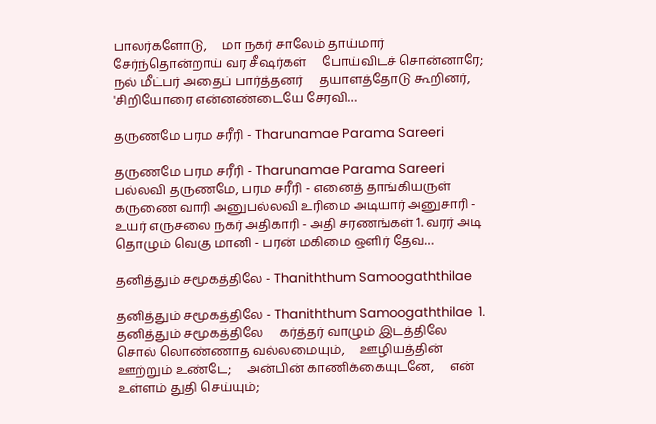பாலர்களோடு,     மா நகர் சாலேம் தாய்மார்     சேர்ந்தொன்றாய் வர சீஷர்கள்     போய்விடச் சொன்னாரே;     நல் மீட்பர் அதைப் பார்த்தனர்     தயாளத்தோடு கூறினர்,     'சிறியோரை என்னண்டையே சேரவி…

தருணமே பரம சரீரி - Tharunamae Parama Sareeri

தருணமே பரம சரீரி - Tharunamae Parama Sareeri  பல்லவி தருணமே, பரம சரீரி - எனைத் தாங்கியருள் கருணை வாரி அனுபல்லவி உரிமை அடியார் அனுசாரி - உயர் எருசலை நகர் அதிகாரி - அதி சரணங்கள் 1. வரர் அடி தொழும் வெகு மானி - பரன் மகிமை ஒளிர் தேவ…

தனித்தும் சமூகத்திலே - Thaniththum Samoogaththilae

தனித்தும் சமூகத்திலே - Thaniththum Samoogaththilae  1. தனித்தும் சமூகத்திலே     கர்த்தர் வாழும் இடத்திலே     சொல் லொண்ணாத வல்லமையும்,     ஊழியத்தின் ஊற்றும் உண்டே;     அன்பின் காணிக்கையுடனே,     என் உள்ளம் துதி செய்யும்;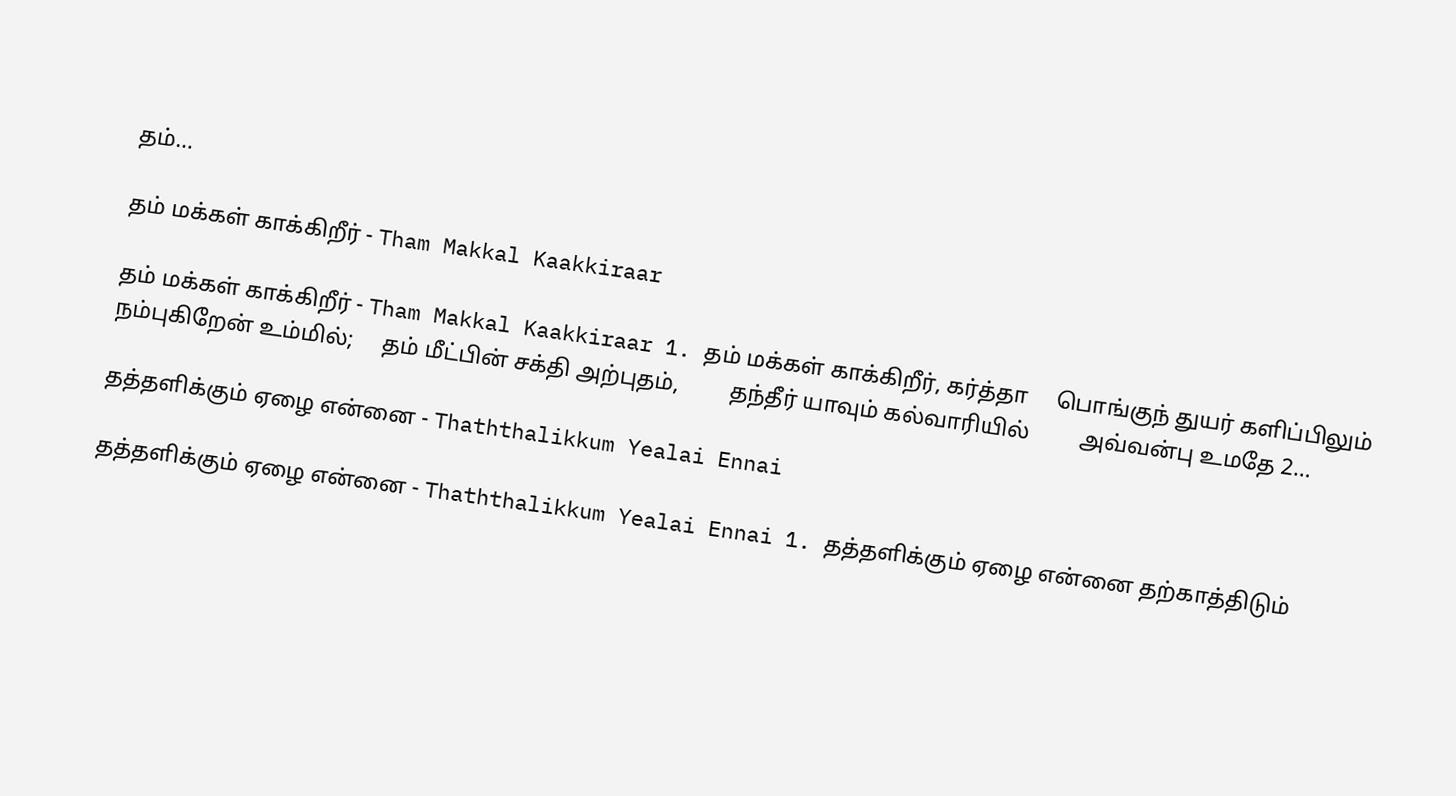தம்…

தம் மக்கள் காக்கிறீர் - Tham Makkal Kaakkiraar

தம் மக்கள் காக்கிறீர் - Tham Makkal Kaakkiraar 1. தம் மக்கள் காக்கிறீர், கர்த்தா     பொங்குந் துயர் களிப்பிலும்     நம்புகிறேன் உம்மில்;     தம் மீட்பின் சக்தி அற்புதம்,         தந்தீர் யாவும் கல்வாரியில்         அவ்வன்பு உமதே 2…

தத்தளிக்கும் ஏழை என்னை - Thaththalikkum Yealai Ennai

தத்தளிக்கும் ஏழை என்னை - Thaththalikkum Yealai Ennai 1. தத்தளிக்கும் ஏழை என்னை தற்காத்திடும்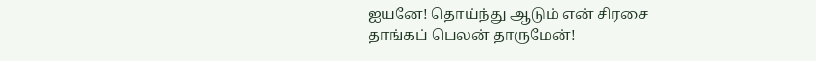ஐயனே! தொய்ந்து ஆடும் என் சிரசை தாங்கப் பெலன் தாருமேன்!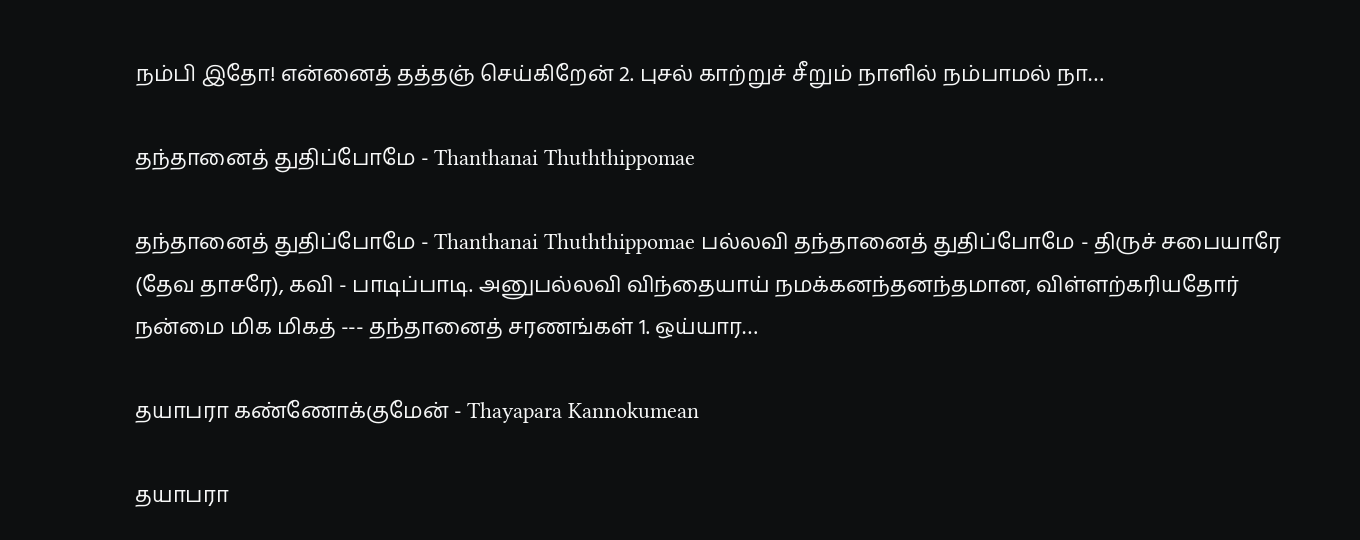நம்பி இதோ! என்னைத் தத்தஞ் செய்கிறேன் 2. புசல் காற்றுச் சீறும் நாளில் நம்பாமல் நா…

தந்தானைத் துதிப்போமே - Thanthanai Thuththippomae

தந்தானைத் துதிப்போமே - Thanthanai Thuththippomae பல்லவி தந்தானைத் துதிப்போமே - திருச் சபையாரே (தேவ தாசரே), கவி - பாடிப்பாடி. அனுபல்லவி விந்தையாய் நமக்கனந்தனந்தமான, விள்ளற்கரியதோர் நன்மை மிக மிகத் --- தந்தானைத் சரணங்கள் 1. ஒய்யார…

தயாபரா கண்ணோக்குமேன் - Thayapara Kannokumean

தயாபரா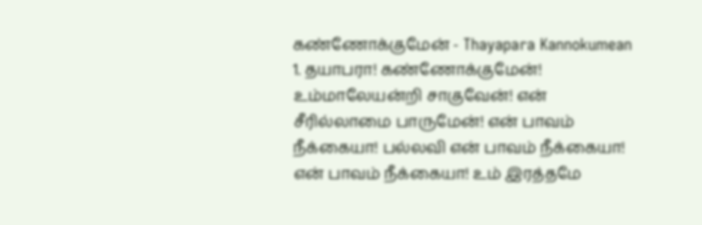கண்ணோக்குமேன் - Thayapara Kannokumean 1. தயாபரா! கண்ணோக்குமேன்! உம்மாலேயன்றி சாகுவேன்! என் சீரில்லாமை பாருமேன்! என் பாவம் நீக்கையா! பல்லவி என் பாவம் நீக்கையா! என் பாவம் நீக்கையா! உம் இரத்தமே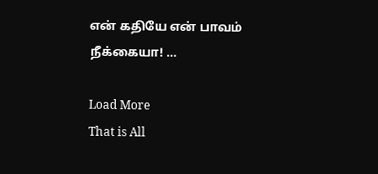என் கதியே என் பாவம் நீக்கையா! …

Load More
That is All